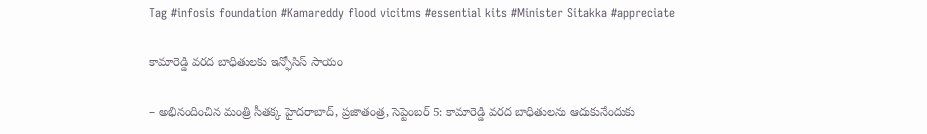Tag #infosis foundation #Kamareddy flood vicitms #essential kits #Minister Sitakka #appreciate

కామారెడ్డి వరద బాధితులకు ఇన్ఫోసిస్‌ సాయం

– అభినందించిన మంత్రి సీతక్క హైదరాబాద్‌, ప్రజాతంత్ర, సెప్టెంబర్‌ 5: కామారెడ్డి వరద బాధితులను ఆదుకునేందుకు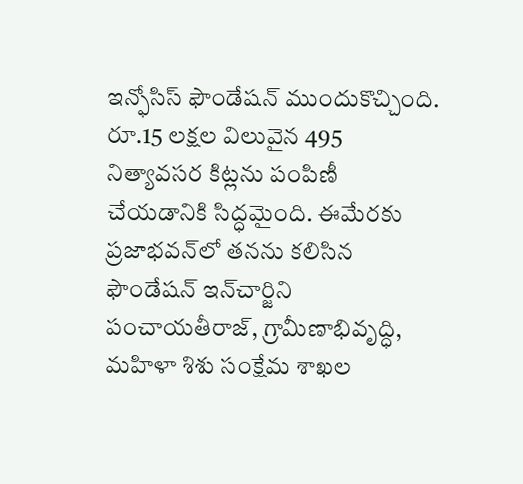ఇన్ఫోసిస్‌ ఫౌండేషన్‌ ముందుకొచ్చింది. రూ.15 లక్షల విలువైన 495 నిత్యావసర కిట్లను పంపిణీ చేయడానికి సిద్ధమైంది. ఈమేరకు ప్రజాభవన్‌లో తనను కలిసిన ఫౌండేషన్‌ ఇన్‌చార్జిని పంచాయతీరాజ్‌, గ్రామీణాభివృద్ధి, మహిళా శిశు సంక్షేమ శాఖల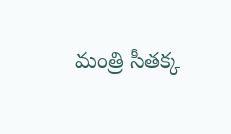మంత్రి సీతక్క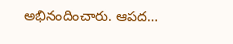అభినందించారు. ఆపద…